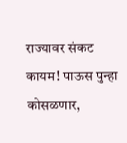राज्यावर संकट कायम! पाऊस पुन्हा कोसळणार,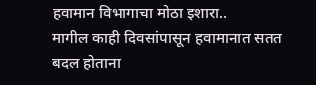हवामान विभागाचा मोठा इशारा..
मागील काही दिवसांपासून हवामानात सतत बदल होताना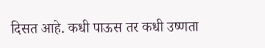दिसत आहे. कधी पाऊस तर कधी उष्णता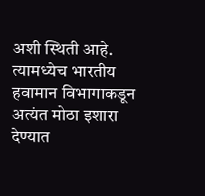अशी स्थिती आहे. त्यामध्येच भारतीय हवामान विभागाकडून अत्यंत मोठा इशारा देण्यात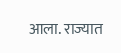आला. राज्यात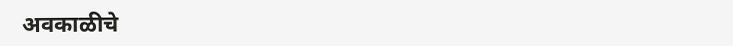अवकाळीचे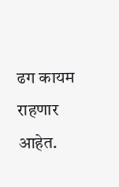ढग कायम राहणार आहेत.